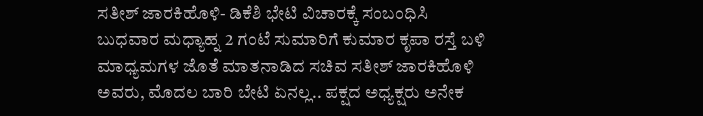ಸತೀಶ್ ಜಾರಕಿಹೊಳಿ- ಡಿಕೆಶಿ ಭೇಟಿ ವಿಚಾರಕ್ಕೆ ಸಂಬಂಧಿಸಿ ಬುಧವಾರ ಮಧ್ಯಾಹ್ನ 2 ಗಂಟೆ ಸುಮಾರಿಗೆ ಕುಮಾರ ಕೃಪಾ ರಸ್ತೆ ಬಳಿ ಮಾಧ್ಯಮಗಳ ಜೊತೆ ಮಾತನಾಡಿದ ಸಚಿವ ಸತೀಶ್ ಜಾರಕಿಹೊಳಿ ಅವರು, ಮೊದಲ ಬಾರಿ ಬೇಟಿ ಏನಲ್ಲ.. ಪಕ್ಷದ ಅಧ್ಯಕ್ಷರು ಅನೇಕ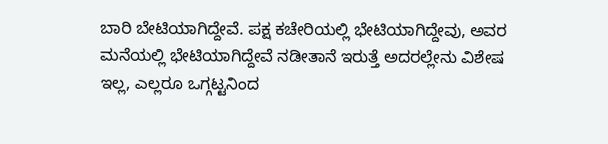ಬಾರಿ ಬೇಟಿಯಾಗಿದ್ದೇವೆ. ಪಕ್ಷ ಕಚೇರಿಯಲ್ಲಿ ಭೇಟಿಯಾಗಿದ್ದೇವು, ಅವರ ಮನೆಯಲ್ಲಿ ಭೇಟಿಯಾಗಿದ್ದೇವೆ ನಡೀತಾನೆ ಇರುತ್ತೆ ಅದರಲ್ಲೇನು ವಿಶೇಷ ಇಲ್ಲ, ಎಲ್ಲರೂ ಒಗ್ಗಟ್ಟನಿಂದ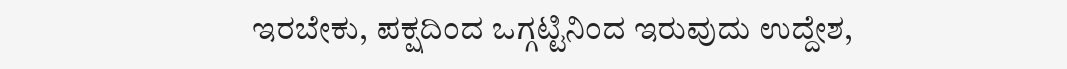ಇರಬೇಕು, ಪಕ್ಷದಿಂದ ಒಗ್ಗಟ್ಟಿನಿಂದ ಇರುವುದು ಉದ್ದೇಶ,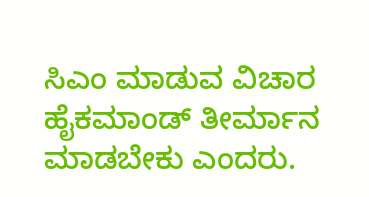ಸಿಎಂ ಮಾಡುವ ವಿಚಾರ ಹೈಕಮಾಂಡ್ ತೀರ್ಮಾನ ಮಾಡಬೇಕು ಎಂದರು.